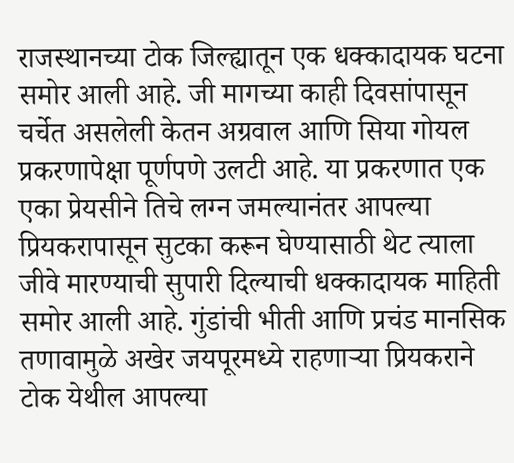राजस्थानच्या टोक जिल्ह्यातून एक धक्कादायक घटना समोर आली आहे. जी मागच्या काही दिवसांपासून चर्चेत असलेली केतन अग्रवाल आणि सिया गोयल प्रकरणापेक्षा पूर्णपणे उलटी आहे. या प्रकरणात एक एका प्रेयसीने तिचे लग्न जमल्यानंतर आपल्या प्रियकरापासून सुटका करून घेण्यासाठी थेट त्याला जीवे मारण्याची सुपारी दिल्याची धक्कादायक माहिती समोर आली आहे. गुंडांची भीती आणि प्रचंड मानसिक तणावामुळे अखेर जयपूरमध्ये राहणाऱ्या प्रियकराने टोक येथील आपल्या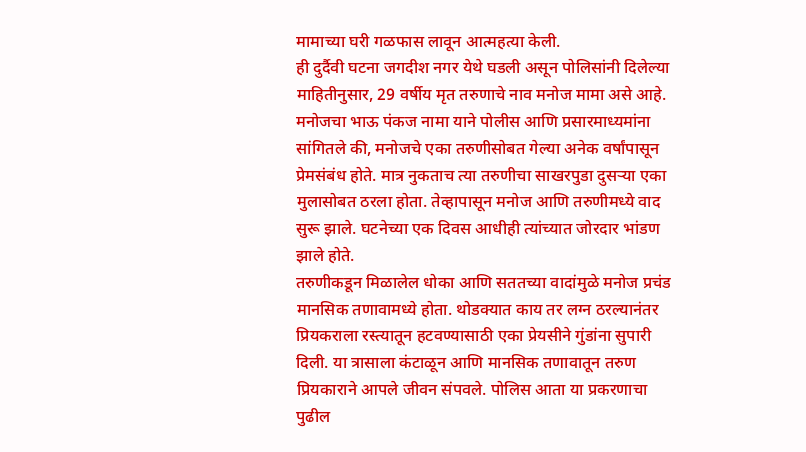मामाच्या घरी गळफास लावून आत्महत्या केली.
ही दुर्दैवी घटना जगदीश नगर येथे घडली असून पोलिसांनी दिलेल्या माहितीनुसार, 29 वर्षीय मृत तरुणाचे नाव मनोज मामा असे आहे. मनोजचा भाऊ पंकज नामा याने पोलीस आणि प्रसारमाध्यमांना सांगितले की, मनोजचे एका तरुणीसोबत गेल्या अनेक वर्षांपासून प्रेमसंबंध होते. मात्र नुकताच त्या तरुणीचा साखरपुडा दुसऱ्या एका मुलासोबत ठरला होता. तेव्हापासून मनोज आणि तरुणीमध्ये वाद सुरू झाले. घटनेच्या एक दिवस आधीही त्यांच्यात जोरदार भांडण झाले होते.
तरुणीकडून मिळालेल धोका आणि सततच्या वादांमुळे मनोज प्रचंड मानसिक तणावामध्ये होता. थोडक्यात काय तर लग्न ठरल्यानंतर प्रियकराला रस्त्यातून हटवण्यासाठी एका प्रेयसीने गुंडांना सुपारी दिली. या त्रासाला कंटाळून आणि मानसिक तणावातून तरुण प्रियकाराने आपले जीवन संपवले. पोलिस आता या प्रकरणाचा पुढील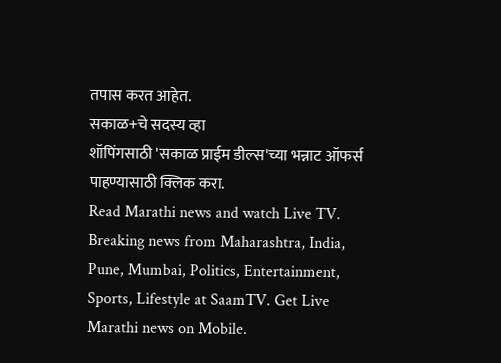तपास करत आहेत.
सकाळ+चे सदस्य व्हा
शॉपिंगसाठी 'सकाळ प्राईम डील्स'च्या भन्नाट ऑफर्स पाहण्यासाठी क्लिक करा.
Read Marathi news and watch Live TV. Breaking news from Maharashtra, India, Pune, Mumbai, Politics, Entertainment, Sports, Lifestyle at SaamTV. Get Live Marathi news on Mobile.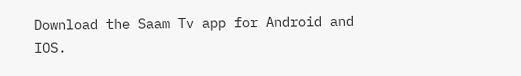Download the Saam Tv app for Android and IOS.